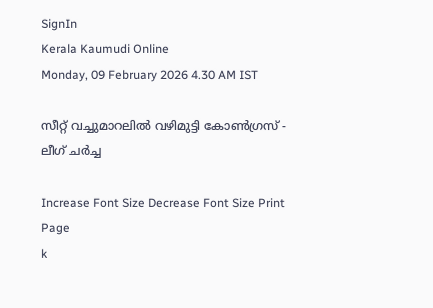SignIn
Kerala Kaumudi Online
Monday, 09 February 2026 4.30 AM IST

സീറ്റ് വച്ചുമാറലിൽ വഴിമുട്ടി കോൺഗ്രസ് - ലീഗ് ചർച്ച

Increase Font Size Decrease Font Size Print Page
k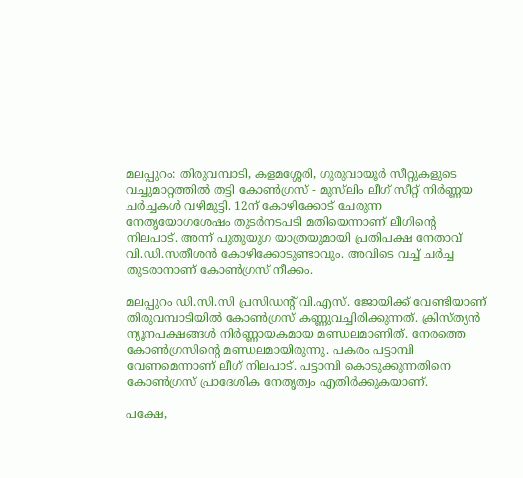മലപ്പുറം: തിരുവമ്പാടി, കളമശ്ശേരി, ഗുരുവായൂ‌ർ സീറ്റുകളുടെ വച്ചുമാറ്റത്തിൽ തട്ടി കോൺഗ്രസ് - മുസ്‌‌ലിം ലീഗ് സീറ്റ് നിർണ്ണയ ചർച്ചകൾ വഴിമുട്ടി. 12ന് കോഴിക്കോട് ചേരുന്ന നേതൃയോഗശേഷം തുടർനടപടി മതിയെന്നാണ് ലീഗിന്റെ നിലപാട്. അന്ന് പുതുയുഗ യാത്രയുമായി പ്രതിപക്ഷ നേതാവ് വി.ഡി.സതീശൻ കോഴിക്കോടുണ്ടാവും. അവിടെ വച്ച് ചർച്ച തുടരാനാണ് കോൺഗ്രസ് നീക്കം.

മലപ്പുറം ഡി.സി.സി പ്രസിഡന്റ് വി.എസ്. ജോയിക്ക് വേണ്ടിയാണ് തിരുവമ്പാടിയിൽ കോൺഗ്രസ് കണ്ണുവച്ചിരിക്കുന്നത്. ക്രിസ്ത്യൻ ന്യൂനപക്ഷങ്ങൾ നിർണ്ണായകമായ മണ്ഡലമാണിത്. നേരത്തെ കോൺഗ്രസിന്റെ മണ്ഡലമായിരുന്നു. പകരം പട്ടാമ്പി വേണമെന്നാണ് ലീഗ് നിലപാട്. പട്ടാമ്പി കൊടുക്കുന്നതിനെ കോൺഗ്രസ് പ്രാദേശിക നേതൃത്വം എതിർക്കുകയാണ്.

പക്ഷേ,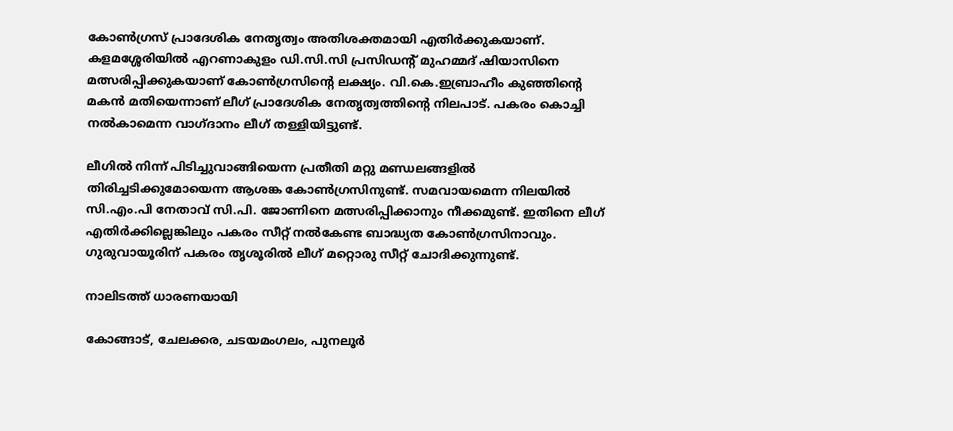കോൺഗ്രസ് പ്രാദേശിക നേതൃത്വം അതിശക്തമായി എതിർക്കുകയാണ്. കളമശ്ശേരിയിൽ എറണാകുളം ഡി.സി.സി പ്രസിഡന്റ് മുഹമ്മദ് ഷിയാസിനെ മത്സരിപ്പിക്കുകയാണ് കോൺഗ്രസിന്റെ ലക്ഷ്യം. വി.കെ.ഇബ്രാഹീം കുഞ്ഞിന്റെ മകൻ മതിയെന്നാണ് ലീഗ് പ്രാദേശിക നേതൃത്വത്തിന്റെ നിലപാട്. പകരം കൊച്ചി നൽകാമെന്ന വാഗ്ദാനം ലീഗ് തള്ളിയിട്ടുണ്ട്.

ലീഗിൽ നിന്ന് പിടിച്ചുവാങ്ങിയെന്ന പ്രതീതി മറ്റു മണ്ഡലങ്ങളിൽ തിരിച്ചടിക്കുമോയെന്ന ആശങ്ക കോൺഗ്രസിനുണ്ട്. സമവായമെന്ന നിലയിൽ സി.എം.പി നേതാവ് സി.പി. ജോണിനെ മത്സരിപ്പിക്കാനും നീക്കമുണ്ട്. ഇതിനെ ലീഗ് എതിർക്കില്ലെങ്കിലും പകരം സീറ്റ് നൽകേണ്ട ബാദ്ധ്യത കോൺഗ്രസിനാവും. ഗുരുവായൂരിന് പകരം തൃശൂരിൽ ലീഗ് മറ്റൊരു സീറ്റ് ചോദിക്കുന്നുണ്ട്.

നാലിടത്ത് ധാരണയായി

കോങ്ങാട്, ചേലക്കര, ചടയമംഗലം, പുനലൂർ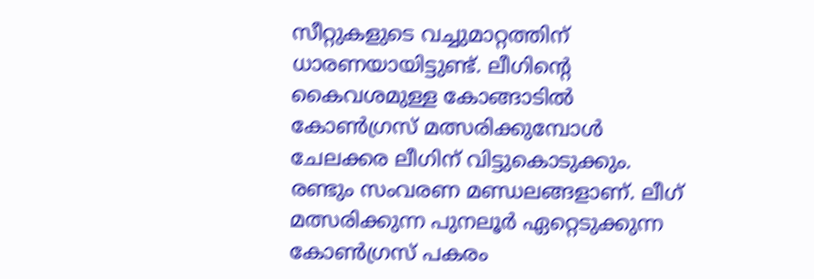സീറ്റുകളുടെ വച്ചുമാറ്റത്തിന് ധാരണയായിട്ടുണ്ട്. ലീഗിന്റെ കൈവശമുള്ള കോങ്ങാടിൽ കോൺഗ്രസ് മത്സരിക്കുമ്പോൾ ചേലക്കര ലീഗിന് വിട്ടുകൊടുക്കും. രണ്ടും സംവരണ മണ്ഡലങ്ങളാണ്. ലീഗ് മത്സരിക്കുന്ന പുനലൂർ ഏറ്റെടുക്കുന്ന കോൺഗ്രസ് പകരം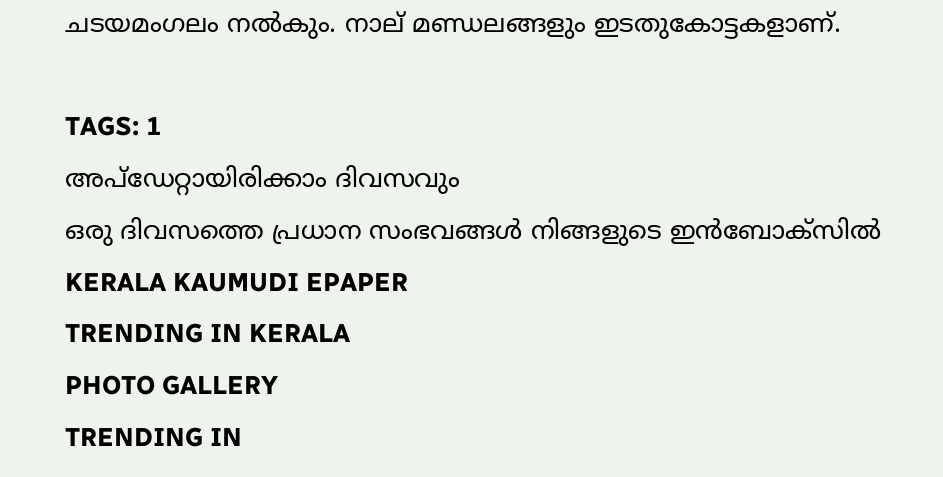ചടയമംഗലം നൽകും. നാല് മണ്ഡലങ്ങളും ഇടതുകോട്ടകളാണ്.

TAGS: 1
അപ്ഡേറ്റായിരിക്കാം ദിവസവും
ഒരു ദിവസത്തെ പ്രധാന സംഭവങ്ങൾ നിങ്ങളുടെ ഇൻബോക്സിൽ
KERALA KAUMUDI EPAPER
TRENDING IN KERALA
PHOTO GALLERY
TRENDING IN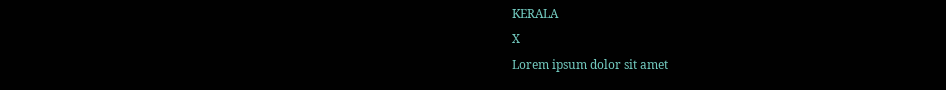KERALA
X
Lorem ipsum dolor sit amet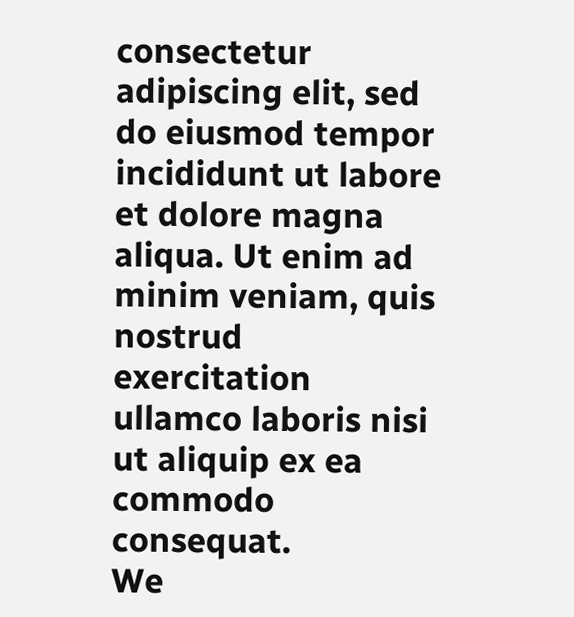consectetur adipiscing elit, sed do eiusmod tempor incididunt ut labore et dolore magna aliqua. Ut enim ad minim veniam, quis nostrud exercitation ullamco laboris nisi ut aliquip ex ea commodo consequat.
We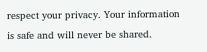respect your privacy. Your information is safe and will never be shared.